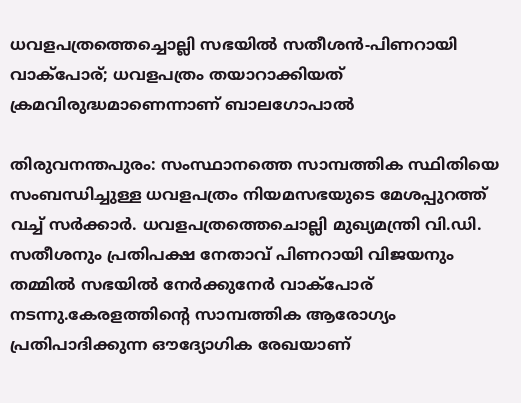ധവളപത്രത്തെച്ചൊല്ലി സഭയിൽ സതീശൻ-പിണറായി വാക്പോര്; ധവളപത്രം തയാറാക്കിയത് ക്രമവിരുദ്ധമാണെന്നാണ് ബാലഗോപാൽ

തിരുവനന്തപുരം: സംസ്ഥാനത്തെ സാമ്പത്തിക സ്ഥിതിയെ സംബന്ധിച്ചുള്ള ധവളപത്രം നിയമസഭയുടെ മേശപ്പുറത്ത് വച്ച് സര്‍ക്കാര്‍. ധവളപത്രത്തെചൊല്ലി മുഖ്യമന്ത്രി വി.ഡി. സതീശനും പ്രതിപക്ഷ നേതാവ് പിണറായി വിജയനും തമ്മില്‍ സഭയില്‍ നേര്‍ക്കുനേര്‍ വാക്‌പോര് നടന്നു.കേരളത്തിന്‍റെ സാമ്പത്തിക ആരോഗ്യം പ്രതിപാദിക്കുന്ന ഔദ്യോഗിക രേഖയാണ്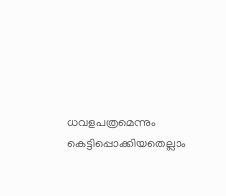ധവളപത്രമെന്നും കെട്ടിപ്പൊക്കിയതെല്ലാം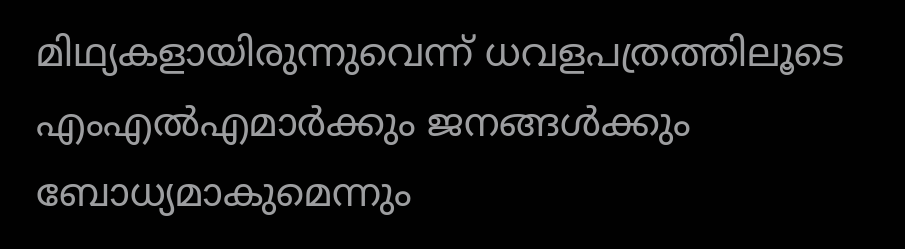മിഥ്യകളായിരുന്നുവെന്ന് ധവളപത്രത്തിലൂടെ എംഎല്‍എമാര്‍ക്കും ജനങ്ങള്‍ക്കും ബോധ്യമാകുമെന്നും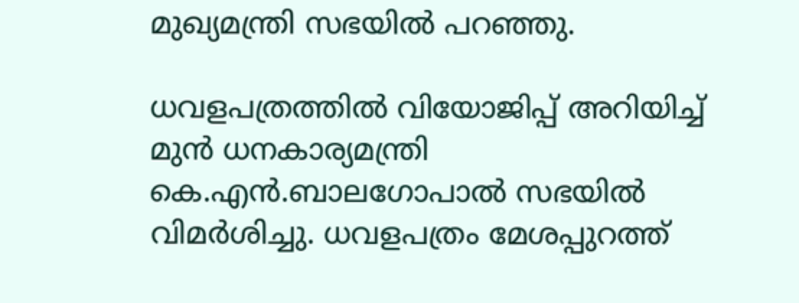മുഖ്യമന്ത്രി സഭയില്‍ പറഞ്ഞു.

ധവളപത്രത്തില്‍ വിയോജിപ്പ് അറിയിച്ച് മുന്‍ ധനകാര്യമന്ത്രി കെ.എന്‍.ബാലഗോപാല്‍ സഭയില്‍ വിമര്‍ശിച്ചു. ധവളപത്രം മേശപ്പുറത്ത്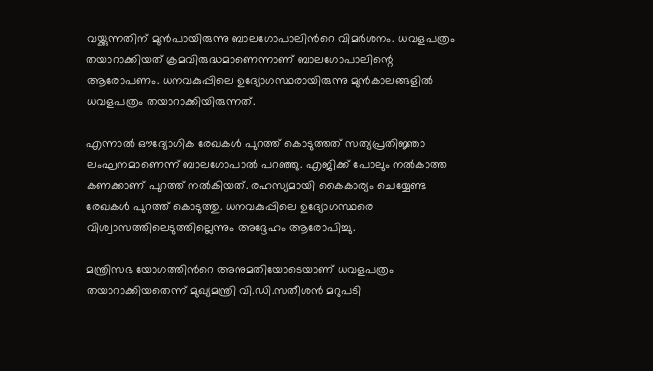വയ്ക്കുന്നതിന് മുന്‍പായിരുന്നു ബാലഗോപാലിന്‍റെ വിമര്‍ശനം. ധവളപത്രം തയാറാക്കിയത് ക്രമവിരുദ്ധമാണെന്നാണ് ബാലഗോപാലിന്റെ ആരോപണം. ധനവകുപ്പിലെ ഉദ്യോഗസ്ഥരായിരുന്നു മുന്‍കാലങ്ങളില്‍ ധവളപത്രം തയാറാക്കിയിരുന്നത്.

എന്നാല്‍ ഔദ്യോഗിക രേഖകള്‍ പുറത്ത് കൊടുത്തത് സത്യപ്രതിജ്ഞാ ലംഘനമാണെന്ന് ബാലഗോപാല്‍ പറഞ്ഞു. എജിക്ക് പോലും നല്‍കാത്ത കണക്കാണ് പുറത്ത് നല്‍കിയത്. രഹസ്യമായി കൈകാര്യം ചെയ്യേണ്ട രേഖകള്‍ പുറത്ത് കൊടുത്തു. ധനവകുപ്പിലെ ഉദ്യോഗസ്ഥരെ വിശ്വാസത്തിലെടുത്തില്ലെന്നും അദ്ദേഹം ആരോപിച്ചു.

മന്ത്രിസഭ യോഗത്തിന്‍റെ അനുമതിയോടെയാണ് ധവളപത്രം തയാറാക്കിയതെന്ന് മുഖ്യമന്ത്രി വി.ഡി.സതീശന്‍ മറുപടി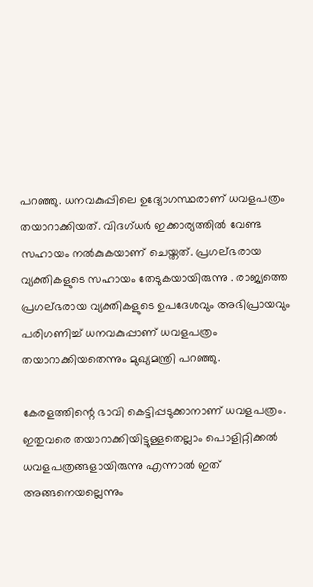പറഞ്ഞു. ധനവകുപ്പിലെ ഉദ്യോഗസ്ഥരാണ് ധവളപത്രം തയാറാക്കിയത്. വിദഗ്ധര്‍ ഇക്കാര്യത്തില്‍ വേണ്ട സഹായം നല്‍കുകയാണ് ചെയ്തത്. പ്രഗല്ഭരായ വ്യക്തികളുടെ സഹായം തേടുകയായിരുന്നു . രാജ്യത്തെ പ്രഗല്ഭരായ വ്യക്തികളുടെ ഉപദേശവും അഭിപ്രായവും പരിഗണിച്ച് ധനവകുപ്പാണ് ധവളപത്രം തയാറാക്കിയതെന്നും മുഖ്യമന്ത്രി പറഞ്ഞു.

കേരളത്തിന്റെ ഭാവി കെട്ടിപ്പടുക്കാനാണ് ധവളപത്രം. ഇതുവരെ തയാറാക്കിയിട്ടുള്ളതെല്ലാം പൊളിറ്റിക്കല്‍ ധവളപത്രങ്ങളായിരുന്നു എന്നാല്‍ ഇത് അങ്ങനെയല്ലെന്നും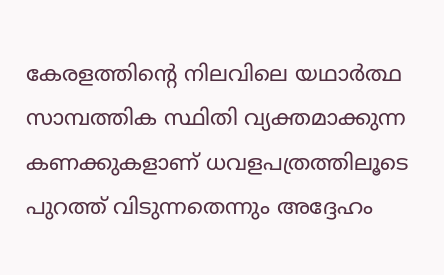കേരളത്തിന്‍റെ നിലവിലെ യഥാര്‍ത്ഥ സാമ്പത്തിക സ്ഥിതി വ്യക്തമാക്കുന്ന കണക്കുകളാണ് ധവളപത്രത്തിലൂടെ പുറത്ത് വിടുന്നതെന്നും അദ്ദേഹം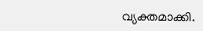വ്യക്തമാക്കി.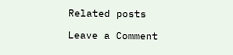Related posts

Leave a Comment